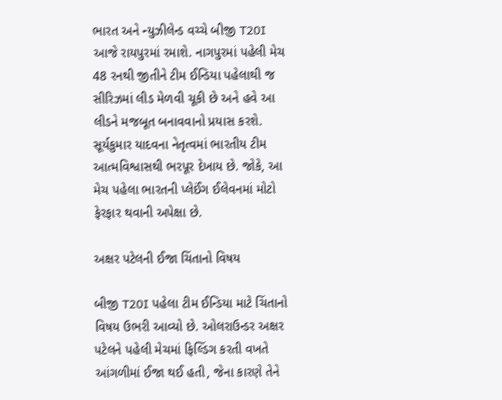ભારત અને ન્યુઝીલેન્ડ વચ્ચે બીજી T20I આજે રાયપુરમાં રમાશે. નાગપુરમાં પહેલી મેચ 48 રનથી જીતીને ટીમ ઈન્ડિયા પહેલાથી જ સીરિઝમાં લીડ મેળવી ચૂકી છે અને હવે આ લીડને મજબૂત બનાવવાનો પ્રયાસ કરશે. સૂર્યકુમાર યાદવના નેતૃત્વમાં ભારતીય ટીમ આત્મવિશ્વાસથી ભરપૂર દેખાય છે. જોકે, આ મેચ પહેલા ભારતની પ્લેઈંગ ઈલેવનમાં મોટો ફેરફાર થવાની અપેક્ષા છે.

અક્ષર પટેલની ઈજા ચિંતાનો વિષય

બીજી T20I પહેલા ટીમ ઈન્ડિયા માટે ચિંતાનો વિષય ઉભરી આવ્યો છે. ઓલરાઉન્ડર અક્ષર પટેલને પહેલી મેચમાં ફિલ્ડિંગ કરતી વખતે આંગળીમાં ઈજા થઈ હતી, જેના કારણે તેને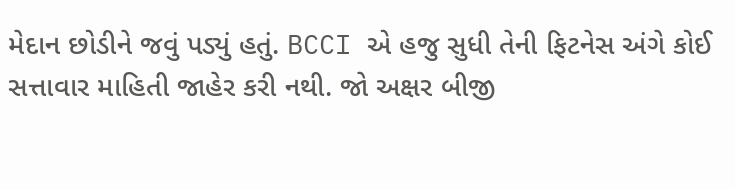મેદાન છોડીને જવું પડ્યું હતું. BCCI એ હજુ સુધી તેની ફિટનેસ અંગે કોઈ સત્તાવાર માહિતી જાહેર કરી નથી. જો અક્ષર બીજી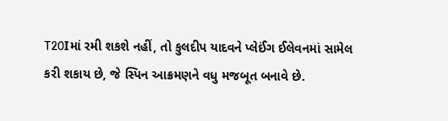T20Iમાં રમી શકશે નહીં, તો કુલદીપ યાદવને પ્લેઈંગ ઈલેવનમાં સામેલ કરી શકાય છે, જે સ્પિન આક્રમણને વધુ મજબૂત બનાવે છે.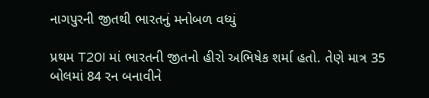નાગપુરની જીતથી ભારતનું મનોબળ વધ્યું

પ્રથમ T20I માં ભારતની જીતનો હીરો અભિષેક શર્મા હતો. તેણે માત્ર 35 બોલમાં 84 રન બનાવીને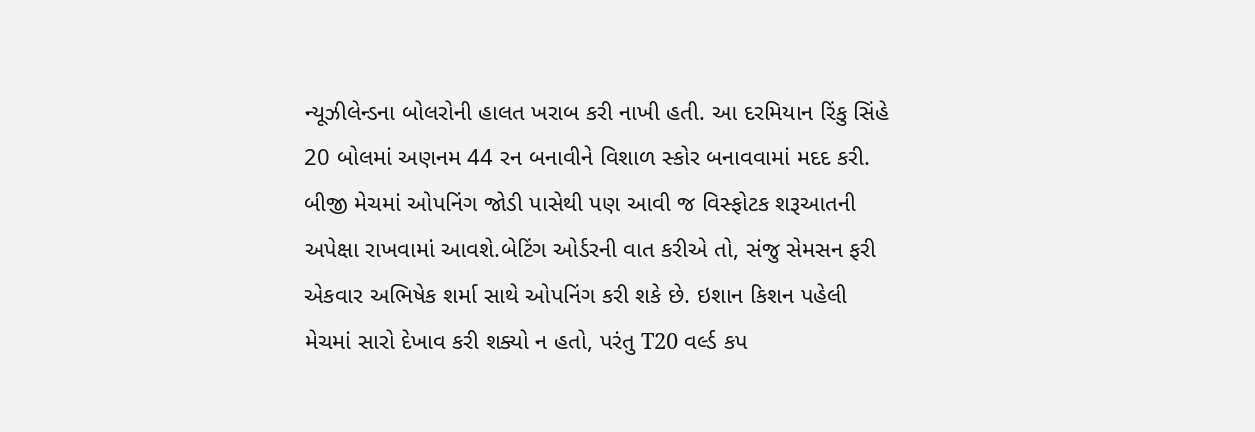ન્યૂઝીલેન્ડના બોલરોની હાલત ખરાબ કરી નાખી હતી. આ દરમિયાન રિંકુ સિંહે 20 બોલમાં અણનમ 44 રન બનાવીને વિશાળ સ્કોર બનાવવામાં મદદ કરી. બીજી મેચમાં ઓપનિંગ જોડી પાસેથી પણ આવી જ વિસ્ફોટક શરૂઆતની અપેક્ષા રાખવામાં આવશે.બેટિંગ ઓર્ડરની વાત કરીએ તો, સંજુ સેમસન ફરી એકવાર અભિષેક શર્મા સાથે ઓપનિંગ કરી શકે છે. ઇશાન કિશન પહેલી મેચમાં સારો દેખાવ કરી શક્યો ન હતો, પરંતુ T20 વર્લ્ડ કપ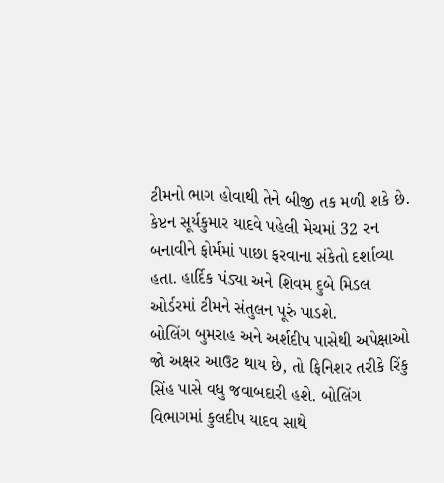ટીમનો ભાગ હોવાથી તેને બીજી તક મળી શકે છે. કેપ્ટન સૂર્યકુમાર યાદવે પહેલી મેચમાં 32 રન બનાવીને ફોર્મમાં પાછા ફરવાના સંકેતો દર્શાવ્યા હતા. હાર્દિક પંડ્યા અને શિવમ દુબે મિડલ ઓર્ડરમાં ટીમને સંતુલન પૂરું પાડશે.
બોલિંગ બુમરાહ અને અર્શદીપ પાસેથી અપેક્ષાઓ
જો અક્ષર આઉટ થાય છે, તો ફિનિશર તરીકે રિંકુ સિંહ પાસે વધુ જવાબદારી હશે. બોલિંગ વિભાગમાં કુલદીપ યાદવ સાથે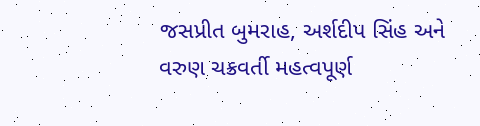જસપ્રીત બુમરાહ, અર્શદીપ સિંહ અને વરુણ ચક્રવર્તી મહત્વપૂર્ણ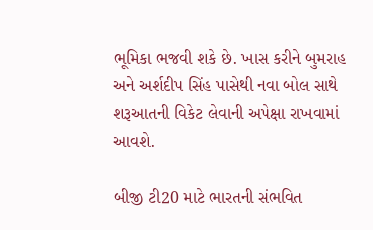ભૂમિકા ભજવી શકે છે. ખાસ કરીને બુમરાહ અને અર્શદીપ સિંહ પાસેથી નવા બોલ સાથે શરૂઆતની વિકેટ લેવાની અપેક્ષા રાખવામાં આવશે.

બીજી ટી20 માટે ભારતની સંભવિત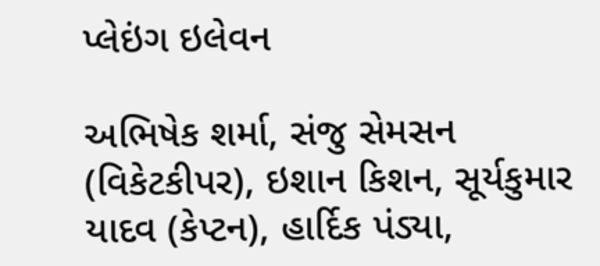પ્લેઇંગ ઇલેવન

અભિષેક શર્મા, સંજુ સેમસન (વિકેટકીપર), ઇશાન કિશન, સૂર્યકુમાર યાદવ (કેપ્ટન), હાર્દિક પંડ્યા,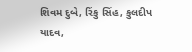શિવમ દુબે, રિંકુ સિંહ, કુલદીપ યાદવ,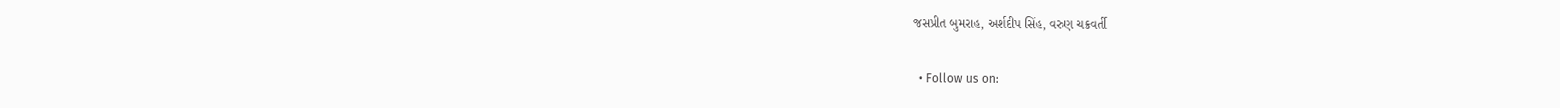જસપ્રીત બુમરાહ, અર્શદીપ સિંહ, વરુણ ચક્રવર્તી

  • Follow us on: